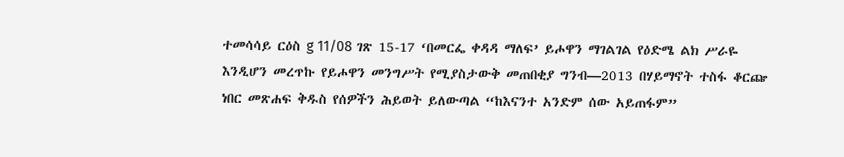ተመሳሳይ ርዕስ g 11/08 ገጽ 15-17 ‘በመርፌ ቀዳዳ ማለፍ’ ይሖዋን ማገልገል የዕድሜ ልክ ሥራዬ እንዲሆን መረጥኩ የይሖዋን መንግሥት የሚያስታውቅ መጠበቂያ ግንብ—2013 በሃይማኖት ተስፋ ቆርጬ ነበር መጽሐፍ ቅዱስ የሰዎችን ሕይወት ይለውጣል “ከእናንተ አንድም ሰው አይጠፋም”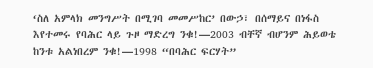‘ስለ አምላክ መንግሥት በሚገባ መመሥከር’ በውኃ፣ በሰማይና በነፋስ እየተመሩ የባሕር ላይ ጉዞ ማድረግ ንቁ!—2003 ብቸኛ ብሆንም ሕይወቴ ከንቱ አልነበረም ንቁ!—1998 “በባሕር ፍርሃት”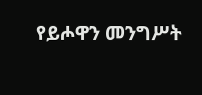የይሖዋን መንግሥት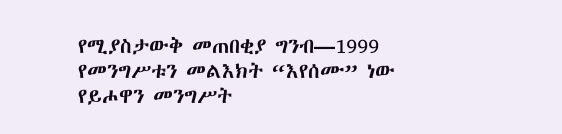የሚያስታውቅ መጠበቂያ ግንብ—1999 የመንግሥቱን መልእክት “እየሰሙ” ነው የይሖዋን መንግሥት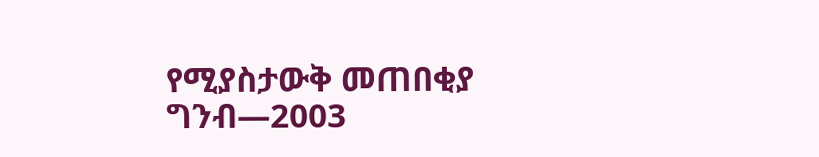የሚያስታውቅ መጠበቂያ ግንብ—2003